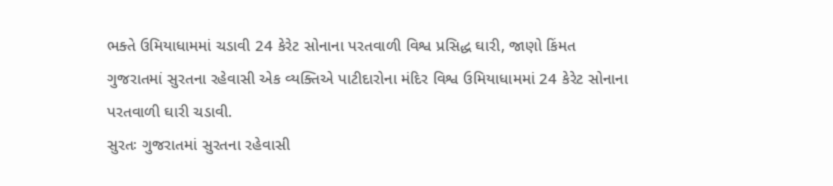ભક્તે ઉમિયાધામમાં ચડાવી 24 કેરેટ સોનાના પરતવાળી વિશ્વ પ્રસિદ્ધ ઘારી, જાણો કિંમત
ગુજરાતમાં સુરતના રહેવાસી એક વ્યક્તિએ પાટીદારોના મંદિર વિશ્વ ઉમિયાધામમાં 24 કેરેટ સોનાના પરતવાળી ઘારી ચડાવી.
સુરતઃ ગુજરાતમાં સુરતના રહેવાસી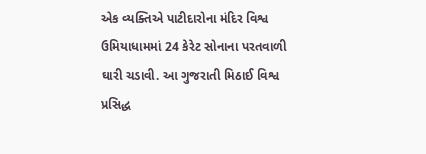એક વ્યક્તિએ પાટીદારોના મંદિર વિશ્વ ઉમિયાધામમાં 24 કેરેટ સોનાના પરતવાળી ઘારી ચડાવી. આ ગુજરાતી મિઠાઈ વિશ્વ પ્રસિદ્ધ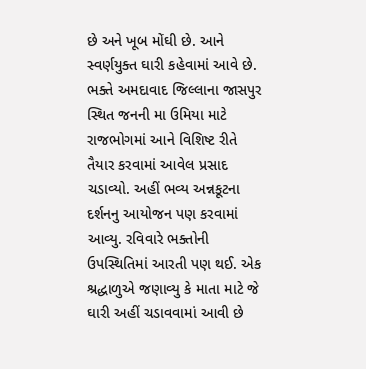છે અને ખૂબ મોંઘી છે. આને સ્વર્ણયુક્ત ઘારી કહેવામાં આવે છે. ભક્તે અમદાવાદ જિલ્લાના જાસપુર સ્થિત જનની મા ઉમિયા માટે રાજભોગમાં આને વિશિષ્ટ રીતે તૈયાર કરવામાં આવેલ પ્રસાદ ચડાવ્યો. અહીં ભવ્ય અન્નકૂટના દર્શનનુ આયોજન પણ કરવામાં આવ્યુ. રવિવારે ભક્તોની ઉપસ્થિતિમાં આરતી પણ થઈ. એક શ્રદ્ધાળુએ જણાવ્યુ કે માતા માટે જે ઘારી અહીં ચડાવવામાં આવી છે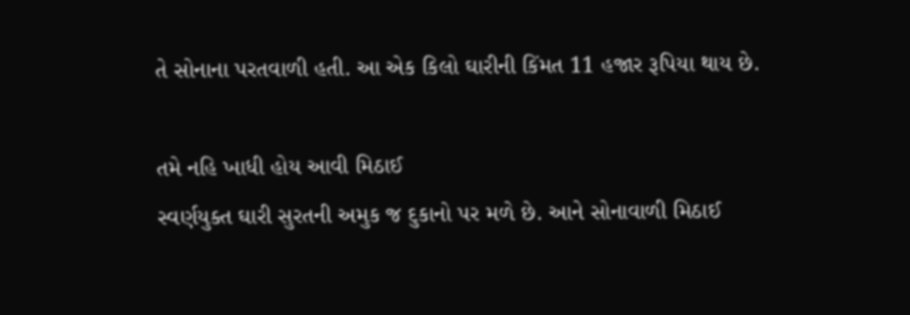તે સોનાના પરતવાળી હતી. આ એક કિલો ઘારીની કિંમત 11 હજાર રૂપિયા થાય છે.

તમે નહિ ખાધી હોય આવી મિઠાઈ
સ્વર્ણયુક્ત ઘારી સુરતની અમુક જ દુકાનો પર મળે છે. આને સોનાવાળી મિઠાઈ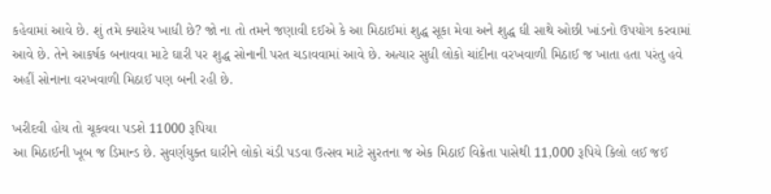કહેવામાં આવે છે. શું તમે ક્યારેય ખાધી છે? જો ના તો તમને જણાવી દઈએ કે આ મિઠાઈમાં શુદ્ધ સૂકા મેવા અને શુદ્ધ ઘી સાથે ઓછી ખાંડનો ઉપયોગ કરવામાં આવે છે. તેને આકર્ષક બનાવવા માટે ઘારી પર શુદ્ધ સોનાની પરત ચડાવવામાં આવે છે. અત્યાર સુધી લોકો ચાંદીના વરખવાળી મિઠાઈ જ ખાતા હતા પરંતુ હવે અહીં સોનાના વરખવાળી મિઠાઈ પણ બની રહી છે.

ખરીદવી હોય તો ચૂકવવા પડશે 11000 રૂપિયા
આ મિઠાઈની ખૂબ જ ડિમાન્ડ છે. સુવર્ણયુક્ત ઘારીને લોકો ચંડી પડવા ઉત્સવ માટે સુરતના જ એક મિઠાઈ વિક્રેતા પાસેથી 11,000 રૂપિયે કિલો લઈ જઈ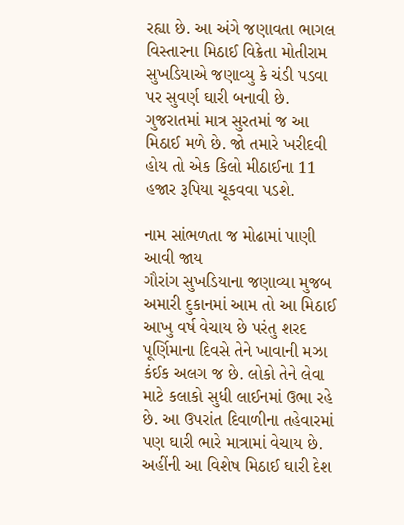રહ્યા છે. આ અંગે જણાવતા ભાગલ વિસ્તારના મિઠાઈ વિક્રેતા મોતીરામ સુખડિયાએ જણાવ્યુ કે ચંડી પડવા પર સુવર્ણ ઘારી બનાવી છે. ગુજરાતમાં માત્ર સુરતમાં જ આ મિઠાઈ મળે છે. જો તમારે ખરીદવી હોય તો એક કિલો મીઠાઈના 11 હજાર રૂપિયા ચૂકવવા પડશે.

નામ સાંભળતા જ મોઢામાં પાણી આવી જાય
ગૌરાંગ સુખડિયાના જણાવ્યા મુજબ અમારી દુકાનમાં આમ તો આ મિઠાઈ આખુ વર્ષ વેચાય છે પરંતુ શરદ પૂર્ણિમાના દિવસે તેને ખાવાની મઝા કંઈક અલગ જ છે. લોકો તેને લેવા માટે કલાકો સુધી લાઈનમાં ઉભા રહે છે. આ ઉપરાંત દિવાળીના તહેવારમાં પણ ઘારી ભારે માત્રામાં વેચાય છે. અહીંની આ વિશેષ મિઠાઈ ઘારી દેશ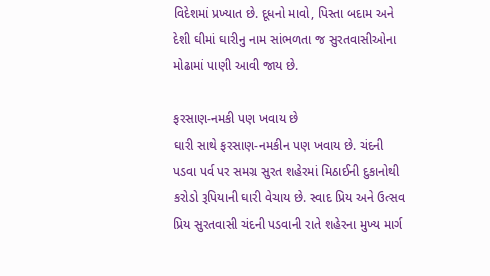વિદેશમાં પ્રખ્યાત છે. દૂધનો માવો, પિસ્તા બદામ અને દેશી ઘીમાં ઘારીનુ નામ સાંભળતા જ સુરતવાસીઓના મોઢામાં પાણી આવી જાય છે.

ફરસાણ-નમકી પણ ખવાય છે
ઘારી સાથે ફરસાણ-નમકીન પણ ખવાય છે. ચંદની પડવા પર્વ પર સમગ્ર સુરત શહેરમાં મિઠાઈની દુકાનોથી કરોડો રૂપિયાની ઘારી વેચાય છે. સ્વાદ પ્રિય અને ઉત્સવ પ્રિય સુરતવાસી ચંદની પડવાની રાતે શહેરના મુખ્ય માર્ગ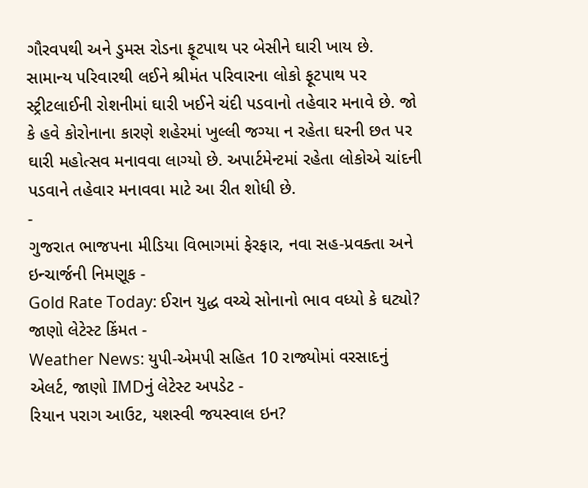ગૌરવપથી અને ડુમસ રોડના ફૂટપાથ પર બેસીને ઘારી ખાય છે. સામાન્ય પરિવારથી લઈને શ્રીમંત પરિવારના લોકો ફૂટપાથ પર સ્ટ્રીટલાઈની રોશનીમાં ઘારી ખઈને ચંદી પડવાનો તહેવાર મનાવે છે. જો કે હવે કોરોનાના કારણે શહેરમાં ખુલ્લી જગ્યા ન રહેતા ઘરની છત પર ઘારી મહોત્સવ મનાવવા લાગ્યો છે. અપાર્ટમેન્ટમાં રહેતા લોકોએ ચાંદની પડવાને તહેવાર મનાવવા માટે આ રીત શોધી છે.
-
ગુજરાત ભાજપના મીડિયા વિભાગમાં ફેરફાર, નવા સહ-પ્રવક્તા અને ઇન્ચાર્જની નિમણૂક -
Gold Rate Today: ઈરાન યુદ્ધ વચ્ચે સોનાનો ભાવ વધ્યો કે ઘટ્યો? જાણો લેટેસ્ટ કિંમત -
Weather News: યુપી-એમપી સહિત 10 રાજ્યોમાં વરસાદનું એલર્ટ, જાણો IMDનું લેટેસ્ટ અપડેટ -
રિયાન પરાગ આઉટ, યશસ્વી જયસ્વાલ ઇન?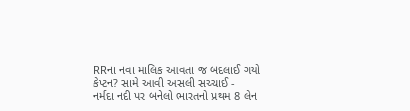RRના નવા માલિક આવતા જ બદલાઈ ગયો કેપ્ટન? સામે આવી અસલી સચ્ચાઈ -
નર્મદા નદી પર બનેલો ભારતનો પ્રથમ 8 લેન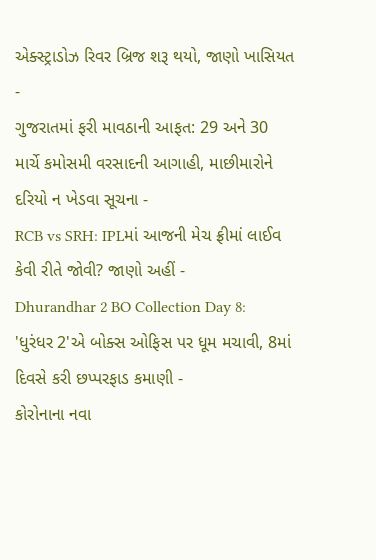એક્સ્ટ્રાડોઝ રિવર બ્રિજ શરૂ થયો, જાણો ખાસિયત -
ગુજરાતમાં ફરી માવઠાની આફત: 29 અને 30 માર્ચે કમોસમી વરસાદની આગાહી, માછીમારોને દરિયો ન ખેડવા સૂચના -
RCB vs SRH: IPLમાં આજની મેચ ફ્રીમાં લાઈવ કેવી રીતે જોવી? જાણો અહીં -
Dhurandhar 2 BO Collection Day 8: 'ધુરંધર 2'એ બોક્સ ઓફિસ પર ધૂમ મચાવી, 8માં દિવસે કરી છપ્પરફાડ કમાણી -
કોરોનાના નવા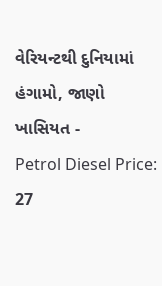વેરિયન્ટથી દુનિયામાં હંગામો, જાણો ખાસિયત -
Petrol Diesel Price: 27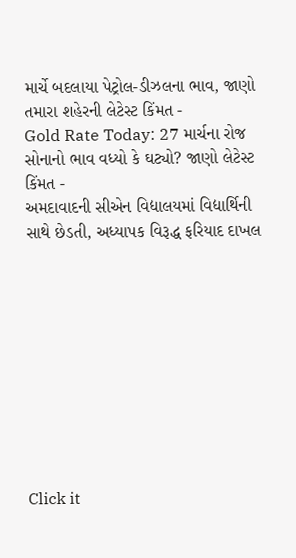માર્ચે બદલાયા પેટ્રોલ-ડીઝલના ભાવ, જાણો તમારા શહેરની લેટેસ્ટ કિંમત -
Gold Rate Today: 27 માર્ચના રોજ સોનાનો ભાવ વધ્યો કે ઘટ્યો? જાણો લેટેસ્ટ કિંમત -
અમદાવાદની સીએન વિદ્યાલયમાં વિદ્યાર્થિની સાથે છેડતી, અધ્યાપક વિરૂદ્ધ ફરિયાદ દાખલ










Click it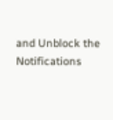and Unblock the Notifications